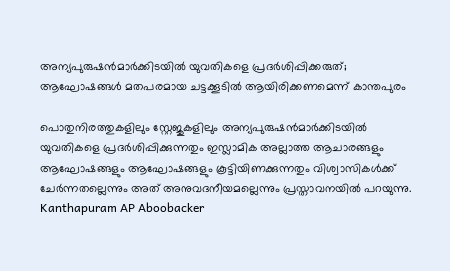അന്യപുരുഷന്‍മാര്‍ക്കിടയില്‍ യുവതികളെ പ്രദര്‍ശിപ്പിക്കരുത്; ആഘോഷങ്ങള്‍ മതപരമായ ചട്ടക്കൂടില്‍ ആയിരിക്കണമെന്ന് കാന്തപുരം

പൊതുനിരത്തുകളിലും സ്റ്റേജുകളിലും അന്യപുരുഷന്‍മാര്‍ക്കിടയില്‍ യുവതികളെ പ്രദര്‍ശിപ്പിക്കുന്നതും ഇസ്ലാമിക അല്ലാത്ത ആചാരങ്ങളും ആഘോഷങ്ങളും ആഘോഷങ്ങളും കൂട്ടിയിണക്കുന്നതും വിശ്വാസികള്‍ക്ക് ചേര്‍ന്നതല്ലെന്നും അത് അനുവദനീയമല്ലെന്നും പ്രസ്താവനയില്‍ പറയുന്നു.
Kanthapuram AP Aboobacker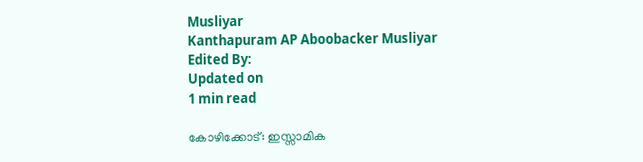Musliyar
Kanthapuram AP Aboobacker Musliyar
Edited By:
Updated on
1 min read

കോഴിക്കോട്‌: ഇസ്സാമിക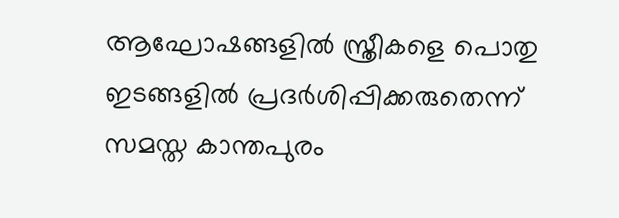ആഘോഷങ്ങളില്‍ സ്ത്രീകളെ പൊതു ഇടങ്ങളില്‍ പ്രദര്‍ശിപ്പിക്കരുതെന്ന് സമസ്ത കാന്തപുരം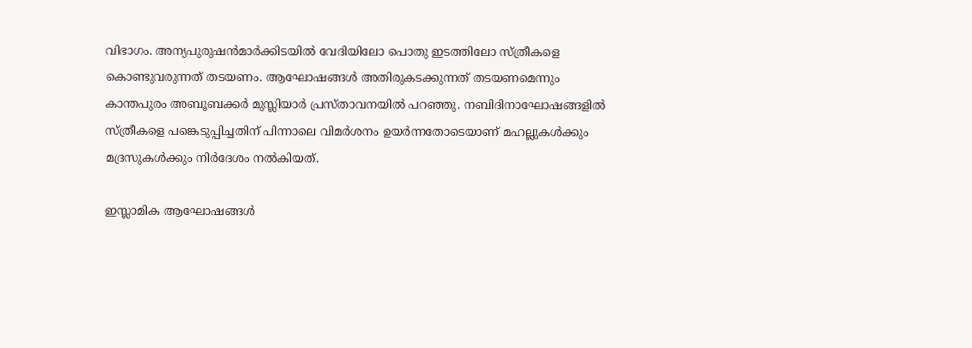വിഭാഗം. അന്യപുരുഷന്‍മാര്‍ക്കിടയില്‍ വേദിയിലോ പൊതു ഇടത്തിലോ സ്ത്രീകളെ കൊണ്ടുവരുന്നത് തടയണം. ആഘോഷങ്ങള്‍ അതിരുകടക്കുന്നത് തടയണമെന്നും കാന്തപുരം അബൂബക്കര്‍ മുസ്ലിയാര്‍ പ്രസ്താവനയില്‍ പറഞ്ഞു. നബിദിനാഘോഷങ്ങളില്‍ സ്ത്രീകളെ പങ്കെടുപ്പിച്ചതിന് പിന്നാലെ വിമര്‍ശനം ഉയര്‍ന്നതോടെയാണ് മഹല്ലുകള്‍ക്കും മദ്രസുകള്‍ക്കും നിര്‍ദേശം നല്‍കിയത്.

ഇസ്ലാമിക ആഘോഷങ്ങള്‍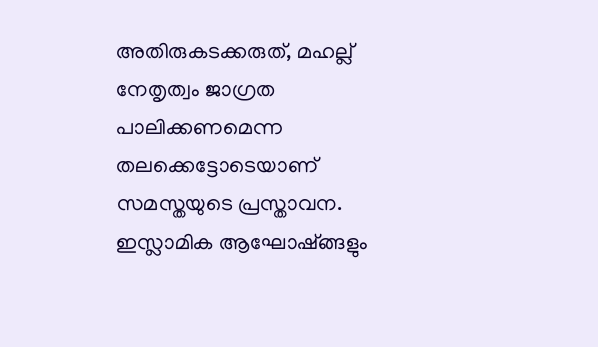അതിരുകടക്കരുത്, മഹല്ല് നേതൃത്വം ജാഗ്രത പാലിക്കണമെന്ന തലക്കെട്ടോടെയാണ് സമസ്തയുടെ പ്രസ്താവന. ഇസ്ലാമിക ആഘോഷ്ങ്ങളും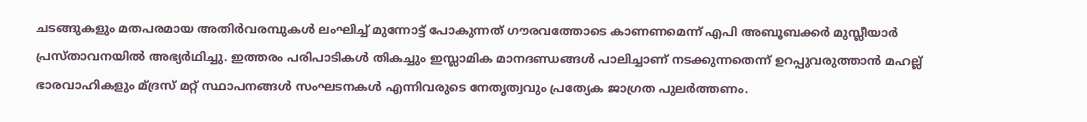ചടങ്ങുകളും മതപരമായ അതിര്‍വരമ്പുകള്‍ ലംഘിച്ച് മുന്നോട്ട് പോകുന്നത് ഗൗരവത്തോടെ കാണണമെന്ന് എപി അബൂബക്കര്‍ മുസ്ലീയാര്‍ പ്രസ്താവനയില്‍ അഭ്യര്‍ഥിച്ചു. ഇത്തരം പരിപാടികള്‍ തികച്ചും ഇസ്ലാമിക മാനദണ്ഡങ്ങള്‍ പാലിച്ചാണ് നടക്കുന്നതെന്ന് ഉറപ്പുവരുത്താന്‍ മഹല്ല് ഭാരവാഹികളും മ്ദ്രസ് മറ്റ് സ്ഥാപനങ്ങള്‍ സംഘടനകള്‍ എന്നിവരുടെ നേതൃത്വവും പ്രത്യേക ജാഗ്രത പുലര്‍ത്തണം.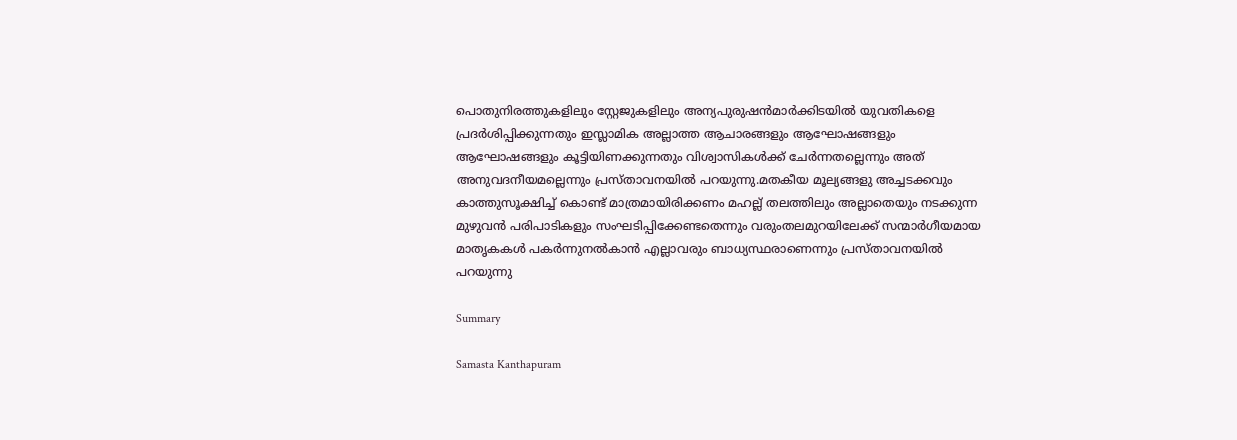പൊതുനിരത്തുകളിലും സ്റ്റേജുകളിലും അന്യപുരുഷന്‍മാര്‍ക്കിടയില്‍ യുവതികളെ പ്രദര്‍ശിപ്പിക്കുന്നതും ഇസ്ലാമിക അല്ലാത്ത ആചാരങ്ങളും ആഘോഷങ്ങളും ആഘോഷങ്ങളും കൂട്ടിയിണക്കുന്നതും വിശ്വാസികള്‍ക്ക് ചേര്‍ന്നതല്ലെന്നും അത് അനുവദനീയമല്ലെന്നും പ്രസ്താവനയില്‍ പറയുന്നു.മതകീയ മൂല്യങ്ങളു അച്ചടക്കവും കാത്തുസൂക്ഷിച്ച് കൊണ്ട് മാത്രമായിരിക്കണം മഹല്ല് തലത്തിലും അല്ലാതെയും നടക്കുന്ന മുഴുവന്‍ പരിപാടികളും സംഘടിപ്പിക്കേണ്ടതെന്നും വരുംതലമുറയിലേക്ക് സന്മാര്‍ഗീയമായ മാതൃകകള്‍ പകര്‍ന്നുനല്‍കാന്‍ എല്ലാവരും ബാധ്യസ്ഥരാണെന്നും പ്രസ്താവനയില്‍ പറയുന്നു

Summary

Samasta Kanthapuram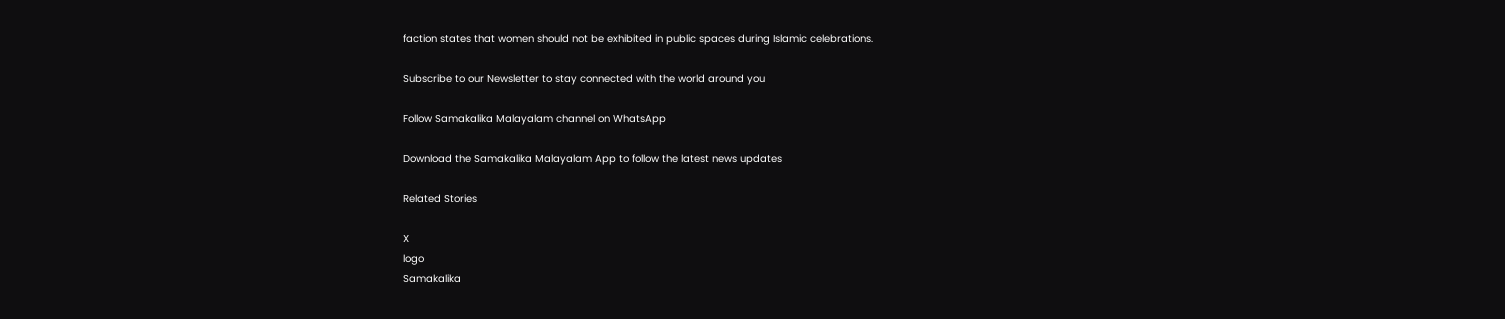faction states that women should not be exhibited in public spaces during Islamic celebrations.

Subscribe to our Newsletter to stay connected with the world around you

Follow Samakalika Malayalam channel on WhatsApp

Download the Samakalika Malayalam App to follow the latest news updates

Related Stories

X
logo
Samakalika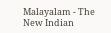Malayalam - The New Indian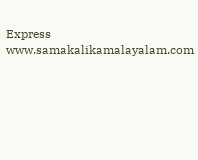Express
www.samakalikamalayalam.com